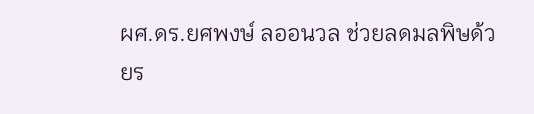ผศ.ดร.ยศพงษ์ ลออนวล ช่วยลดมลพิษด้วยร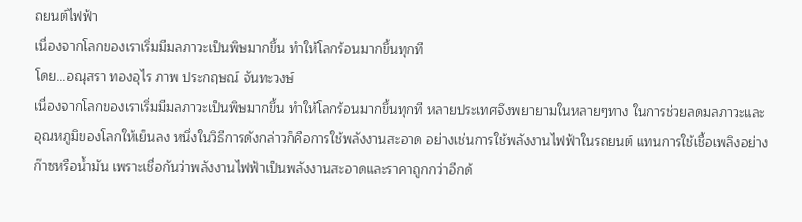ถยนต์ไฟฟ้า
เนื่องจากโลกของเราเริ่มมีมลภาวะเป็นพิษมากขึ้น ทำให้โลกร้อนมากขึ้นทุกที
โดย...อณุสรา ทองอุไร ภาพ ประกฤษณ์ จันทะวงษ์
เนื่องจากโลกของเราเริ่มมีมลภาวะเป็นพิษมากขึ้น ทำให้โลกร้อนมากขึ้นทุกที หลายประเทศจึงพยายามในหลายๆทาง ในการช่วยลดมลภาวะและอุณหภูมิของโลกให้เย็นลง หนึ่งในวิธีการดังกล่าวก็คือการใช้พลังงานสะอาด อย่างเช่นการใช้พลังงานไฟฟ้าในรถยนต์ แทนการใช้เชื้อเพลิงอย่างก๊าซหรือน้ำมัน เพราะเชื่อกันว่าพลังงานไฟฟ้าเป็นพลังงานสะอาดและราคาถูกกว่าอีกด้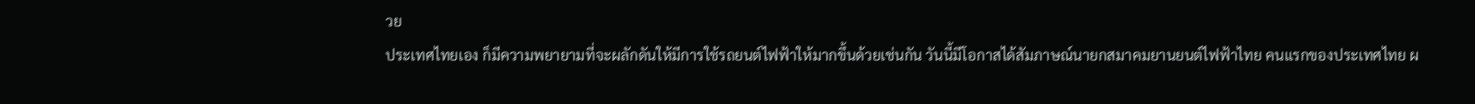วย
ประเทศไทยเอง ก็มีความพยายามที่จะผลักดันให้มีการใช้รถยนต์ไฟฟ้าให้มากขึ้นด้วยเช่นกัน วันนี้มีโอกาสได้สัมภาษณ์นายกสมาคมยานยนต์ไฟฟ้าไทย คนแรกของประเทศไทย ผ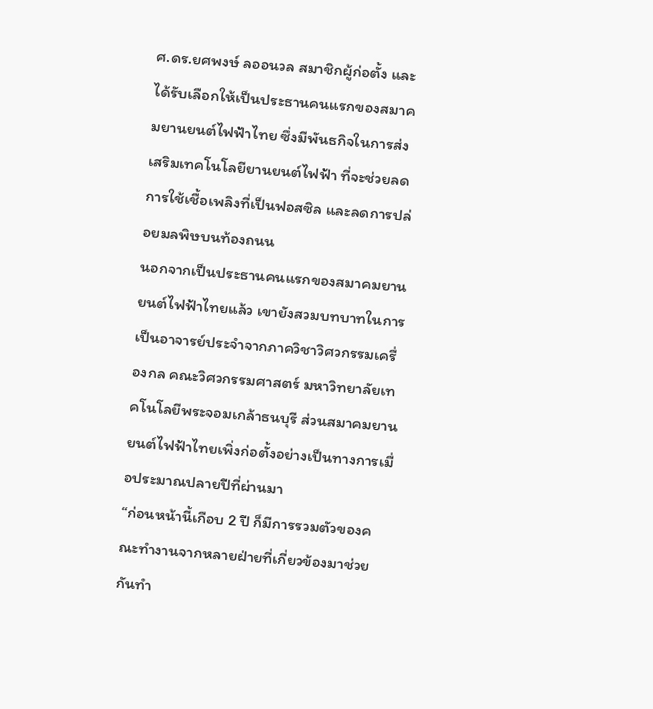ศ.ดร.ยศพงษ์ ลออนวล สมาชิกผู้ก่อตั้ง และได้รับเลือกให้เป็นประธานคนแรกของสมาคมยานยนต์ไฟฟ้าไทย ซึ่งมีพันธกิจในการส่งเสริมเทคโนโลยียานยนต์ไฟฟ้า ที่จะช่วยลดการใช้เชื้อเพลิงที่เป็นฟอสซิล และลดการปล่อยมลพิษบนท้องถนน
นอกจากเป็นประธานคนแรกของสมาคมยานยนต์ไฟฟ้าไทยแล้ว เขายังสวมบทบาทในการเป็นอาจารย์ประจำจากภาควิชาวิศวกรรมเครื่องกล คณะวิศวกรรมศาสตร์ มหาวิทยาลัยเทคโนโลยีพระจอมเกล้าธนบุรี ส่วนสมาคมยานยนต์ไฟฟ้าไทยเพิ่งก่อตั้งอย่างเป็นทางการเมื่อประมาณปลายปีที่ผ่านมา
“ก่อนหน้านี้เกือบ 2 ปี ก็มีการรวมตัวของคณะทำงานจากหลายฝ่ายที่เกี่ยวข้องมาช่วยกันทำ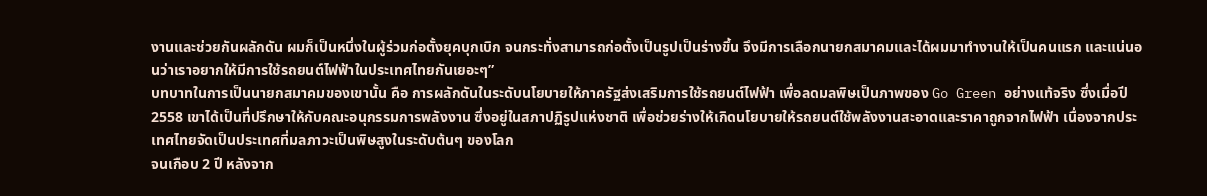งานและช่วยกันผลักดัน ผมก็เป็นหนึ่งในผู้ร่วมก่อตั้งยุคบุกเบิก จนกระทั่งสามารถก่อตั้งเป็นรูปเป็นร่างขึ้น จึงมีการเลือกนายกสมาคมและได้ผมมาทำงานให้เป็นคนแรก และแน่นอนว่าเราอยากให้มีการใช้รถยนต์ไฟฟ้าในประเทศไทยกันเยอะๆ”
บทบาทในการเป็นนายกสมาคมของเขานั้น คือ การผลักดันในระดับนโยบายให้ภาครัฐส่งเสริมการใช้รถยนต์ไฟฟ้า เพื่อลดมลพิษเป็นภาพของ Go Green อย่างแท้จริง ซึ่งเมื่อปี 2558 เขาได้เป็นที่ปรึกษาให้กับคณะอนุกรรมการพลังงาน ซึ่งอยู่ในสภาปฏิรูปแห่งชาติ เพื่อช่วยร่างให้เกิดนโยบายให้รถยนต์ใช้พลังงานสะอาดและราคาถูกจากไฟฟ้า เนื่องจากประเทศไทยจัดเป็นประเทศที่มลภาวะเป็นพิษสูงในระดับต้นๆ ของโลก
จนเกือบ 2 ปี หลังจาก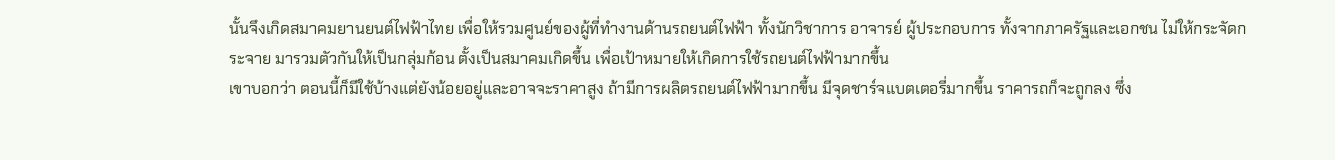นั้นจึงเกิดสมาคมยานยนต์ไฟฟ้าไทย เพื่อให้รวมศูนย์ของผู้ที่ทำงานด้านรถยนต์ไฟฟ้า ทั้งนักวิชาการ อาจารย์ ผู้ประกอบการ ทั้งจากภาครัฐและเอกชน ไม่ให้กระจัดกระจาย มารวมตัวกันให้เป็นกลุ่มก้อน ตั้งเป็นสมาคมเกิดขึ้น เพื่อเป้าหมายให้เกิดการใช้รถยนต์ไฟฟ้ามากขึ้น
เขาบอกว่า ตอนนี้ก็มีใช้บ้างแต่ยังน้อยอยู่และอาจจะราคาสูง ถ้ามีการผลิตรถยนต์ไฟฟ้ามากขึ้น มีจุดชาร์จแบตเตอรี่มากขึ้น ราคารถก็จะถูกลง ซึ่ง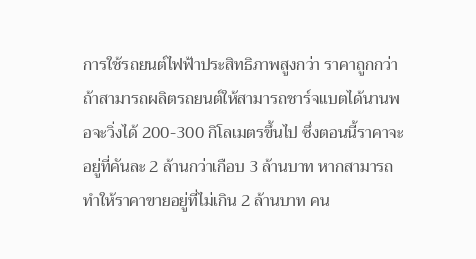การใช้รถยนต์ไฟฟ้าประสิทธิภาพสูงกว่า ราคาถูกกว่า ถ้าสามารถผลิตรถยนต์ให้สามารถชาร์จแบตได้นานพอจะวิ่งได้ 200-300 กิโลเมตรขึ้นไป ซึ่งตอนนี้ราคาจะอยู่ที่คันละ 2 ล้านกว่าเกือบ 3 ล้านบาท หากสามารถทำให้ราคาขายอยู่ที่ไม่เกิน 2 ล้านบาท คน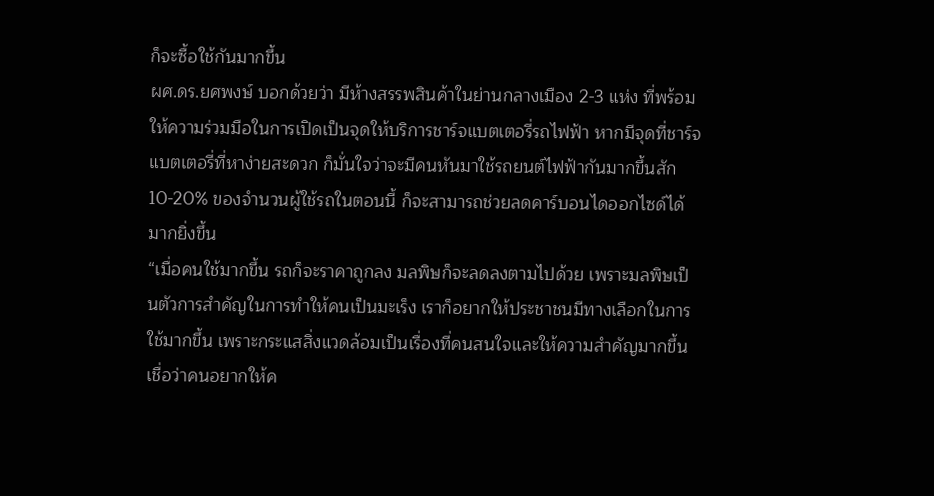ก็จะซื้อใช้กันมากขึ้น
ผศ.ดร.ยศพงษ์ บอกด้วยว่า มีห้างสรรพสินค้าในย่านกลางเมือง 2-3 แห่ง ที่พร้อมให้ความร่วมมือในการเปิดเป็นจุดให้บริการชาร์จแบตเตอรี่รถไฟฟ้า หากมีจุดที่ชาร์จแบตเตอรี่ที่หาง่ายสะดวก ก็มั่นใจว่าจะมีคนหันมาใช้รถยนต์ไฟฟ้ากันมากขึ้นสัก 10-20% ของจำนวนผู้ใช้รถในตอนนี้ ก็จะสามารถช่วยลดคาร์บอนไดออกไซด์ได้มากยิ่งขึ้น
“เมื่อคนใช้มากขึ้น รถก็จะราคาถูกลง มลพิษก็จะลดลงตามไปด้วย เพราะมลพิษเป็นตัวการสำคัญในการทำให้คนเป็นมะเร็ง เราก็อยากให้ประชาชนมีทางเลือกในการใช้มากขึ้น เพราะกระแสสิ่งแวดล้อมเป็นเรื่องที่คนสนใจและให้ความสำคัญมากขึ้น เชื่อว่าคนอยากให้ค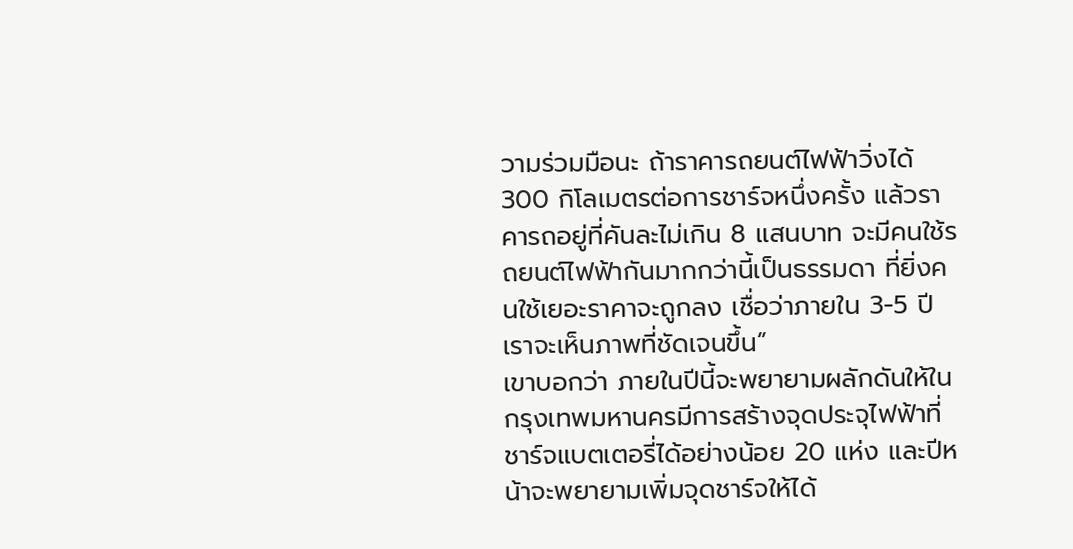วามร่วมมือนะ ถ้าราคารถยนต์ไฟฟ้าวิ่งได้ 300 กิโลเมตรต่อการชาร์จหนึ่งครั้ง แล้วราคารถอยู่ที่คันละไม่เกิน 8 แสนบาท จะมีคนใช้รถยนต์ไฟฟ้ากันมากกว่านี้เป็นธรรมดา ที่ยิ่งคนใช้เยอะราคาจะถูกลง เชื่อว่าภายใน 3-5 ปี เราจะเห็นภาพที่ชัดเจนขึ้น”
เขาบอกว่า ภายในปีนี้จะพยายามผลักดันให้ในกรุงเทพมหานครมีการสร้างจุดประจุไฟฟ้าที่ชาร์จแบตเตอรี่ได้อย่างน้อย 20 แห่ง และปีหน้าจะพยายามเพิ่มจุดชาร์จให้ได้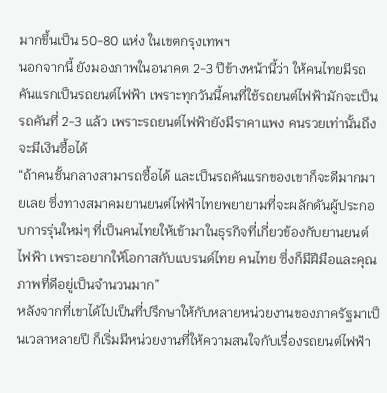มากขึ้นเป็น 50-80 แห่ง ในเขตกรุงเทพฯ
นอกจากนี้ ยังมองภาพในอนาคต 2-3 ปีข้างหน้านี้ว่า ให้คนไทยมีรถคันแรกเป็นรถยนต์ไฟฟ้า เพราะทุกวันนี้คนที่ใช้รถยนต์ไฟฟ้ามักจะเป็นรถคันที่ 2-3 แล้ว เพราะรถยนต์ไฟฟ้ายังมีราคาแพง คนรวยเท่านั้นถึงจะมีเงินซื้อได้
“ถ้าคนชั้นกลางสามารถซื้อได้ และเป็นรถคันแรกของเขาก็จะดีมากมายเลย ซึ่งทางสมาคมยานยนต์ไฟฟ้าไทยพยายามที่จะผลักดันผู้ประกอบการรุ่นใหม่ๆ ที่เป็นคนไทยให้เข้ามาในธุรกิจที่เกี่ยวข้องกับยานยนต์ไฟฟ้า เพราะอยากให้โอกาสกับแบรนด์ไทย คนไทย ซึ่งก็มีฝีมือและคุณภาพที่ดีอยู่เป็นจำนวนมาก”
หลังจากที่เขาได้ไปเป็นที่ปรึกษาให้กับหลายหน่วยงานของภาครัฐมาเป็นเวลาหลายปี ก็เริ่มมีหน่วยงานที่ให้ความสนใจกับเรื่องรถยนต์ไฟฟ้า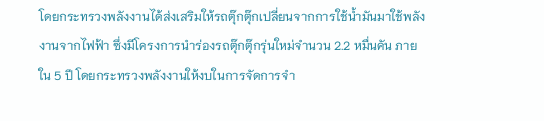โดยกระทรวงพลังงานได้ส่งเสริมให้รถตุ๊กตุ๊กเปลี่ยนจากการใช้น้ำมันมาใช้พลังงานจากไฟฟ้า ซึ่งมีโครงการนำร่องรถตุ๊กตุ๊กรุ่นใหม่จำนวน 2.2 หมื่นคัน ภายใน 5 ปี โดยกระทรวงพลังงานให้งบในการจัดการจำ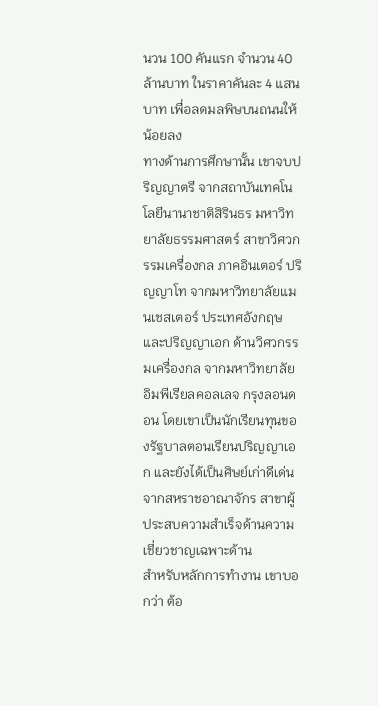นวน 100 คันแรก จำนวน 40 ล้านบาท ในราคาคันละ 4 แสนบาท เพื่อลดมลพิษบนถนนให้น้อยลง
ทางด้านการศึกษานั้น เขาจบปริญญาตรี จากสถาบันเทคโนโลยีนานาชาติสิรินธร มหาวิทยาลัยธรรมศาสตร์ สาขาวิศวกรรมเครื่องกล ภาคอินเตอร์ ปริญญาโท จากมหาวิทยาลัยแมนเชสเตอร์ ประเทศอังกฤษ และปริญญาเอก ด้านวิศวกรรมเครื่องกล จากมหาวิทยาลัยอิมพีเรียลคอลเลจ กรุงลอนดอน โดยเขาเป็นนักเรียนทุนของรัฐบาลตอนเรียนปริญญาเอก และยังได้เป็นศิษย์เก่าดีเด่นจากสหราชอาณาจักร สาขาผู้ประสบความสำเร็จด้านความเชี่ยวชาญเฉพาะด้าน
สำหรับหลักการทำงาน เขาบอกว่า ต้อ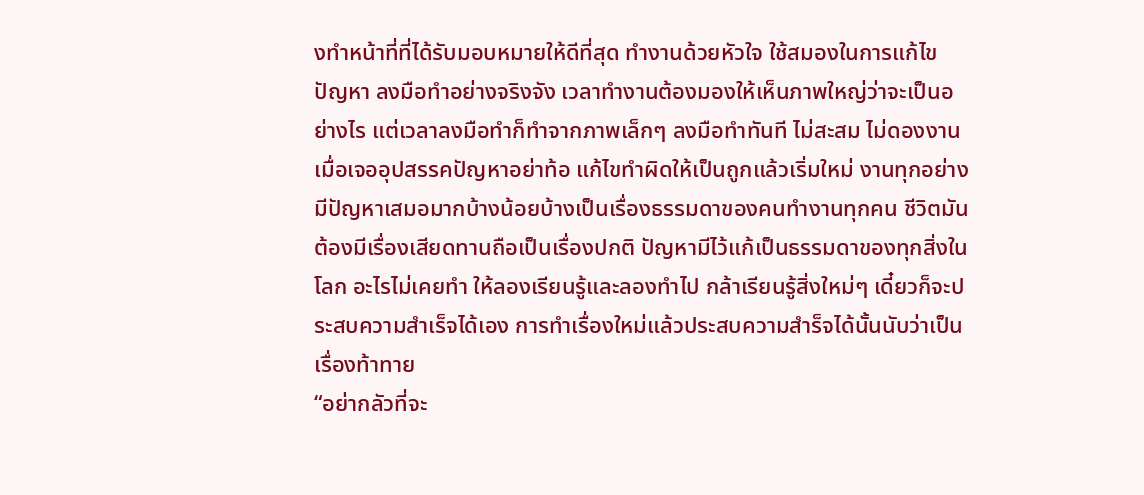งทำหน้าที่ที่ได้รับมอบหมายให้ดีที่สุด ทำงานด้วยหัวใจ ใช้สมองในการแก้ไขปัญหา ลงมือทำอย่างจริงจัง เวลาทำงานต้องมองให้เห็นภาพใหญ่ว่าจะเป็นอย่างไร แต่เวลาลงมือทำก็ทำจากภาพเล็กๆ ลงมือทำทันที ไม่สะสม ไม่ดองงาน
เมื่อเจออุปสรรคปัญหาอย่าท้อ แก้ไขทำผิดให้เป็นถูกแล้วเริ่มใหม่ งานทุกอย่างมีปัญหาเสมอมากบ้างน้อยบ้างเป็นเรื่องธรรมดาของคนทำงานทุกคน ชีวิตมันต้องมีเรื่องเสียดทานถือเป็นเรื่องปกติ ปัญหามีไว้แก้เป็นธรรมดาของทุกสิ่งในโลก อะไรไม่เคยทำ ให้ลองเรียนรู้และลองทำไป กล้าเรียนรู้สิ่งใหม่ๆ เดี๋ยวก็จะประสบความสำเร็จได้เอง การทำเรื่องใหม่แล้วประสบความสำร็จได้นั้นนับว่าเป็นเรื่องท้าทาย
“อย่ากลัวที่จะ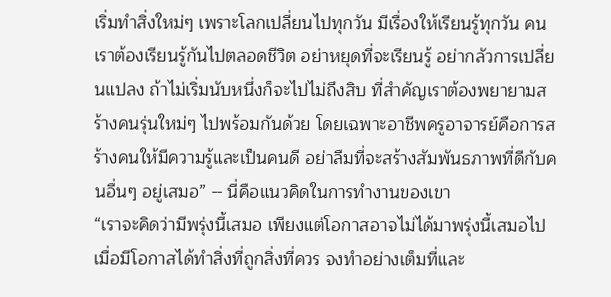เริ่มทำสิ่งใหม่ๆ เพราะโลกเปลี่ยนไปทุกวัน มีเรื่องให้เรียนรู้ทุกวัน คนเราต้องเรียนรู้กันไปตลอดชีวิต อย่าหยุดที่จะเรียนรู้ อย่ากลัวการเปลี่ยนแปลง ถ้าไม่เริ่มนับหนึ่งก็จะไปไม่ถึงสิบ ที่สำคัญเราต้องพยายามสร้างคนรุ่นใหม่ๆ ไปพร้อมกันด้วย โดยเฉพาะอาชีพครูอาจารย์คือการสร้างคนให้มีความรู้และเป็นคนดี อย่าลืมที่จะสร้างสัมพันธภาพที่ดีกับคนอื่นๆ อยู่เสมอ” -- นี่คือแนวคิดในการทำงานของเขา
“เราจะคิดว่ามีพรุ่งนี้เสมอ เพียงแต่โอกาสอาจไม่ได้มาพรุ่งนี้เสมอไป เมื่อมีโอกาสได้ทำสิ่งที่ถูกสิ่งที่ควร จงทำอย่างเต็มที่และ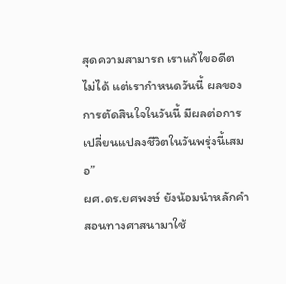สุดความสามารถ เราแก้ไขอดีตไม่ได้ แต่เรากำหนดวันนี้ ผลของการตัดสินใจในวันนี้ มีผลต่อการเปลี่ยนแปลงชีวิตในวันพรุ่งนี้เสมอ”
ผศ.ดร.ยศพงษ์ ยังน้อมนำหลักคำสอนทางศาสนามาใช้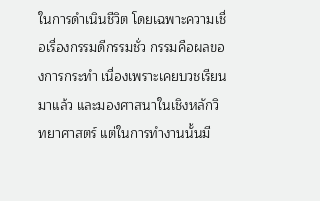ในการดำเนินชีวิต โดยเฉพาะความเชื่อเรื่องกรรมดีกรรมชั่ว กรรมคือผลของการกระทำ เนื่องเพราะเคยบวชเรียนมาแล้ว และมองศาสนาในเชิงหลักวิทยาศาสตร์ แต่ในการทำงานนั้นมี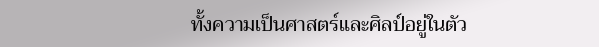ทั้งความเป็นศาสตร์และศิลป์อยู่ในตัว